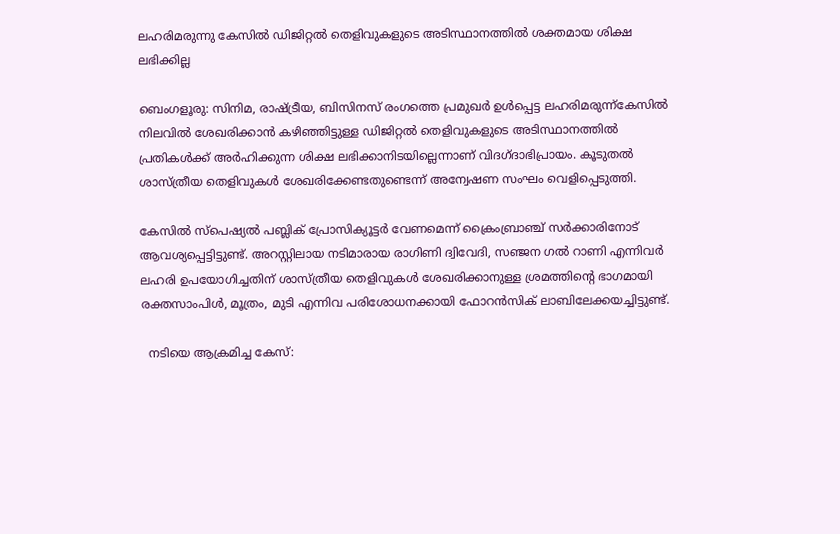ലഹരിമരുന്നു കേസിൽ ഡിജിറ്റൽ തെളിവുകളുടെ അടിസ്ഥാനത്തിൽ ശക്തമായ ശിക്ഷ ലഭിക്കില്ല

ബെംഗളൂരു: സിനിമ, രാഷ്ട്രീയ, ബിസിനസ് രംഗത്തെ പ്രമുഖർ ഉൾപ്പെട്ട ലഹരിമരുന്ന്കേസിൽ നിലവിൽ ശേഖരിക്കാൻ കഴിഞ്ഞിട്ടുള്ള ഡിജിറ്റൽ തെളിവുകളുടെ അടിസ്ഥാനത്തിൽ പ്രതികൾക്ക് അർഹിക്കുന്ന ശിക്ഷ ലഭിക്കാനിടയില്ലെന്നാണ് വിദഗ്ദാഭിപ്രായം. കൂടുതൽ ശാസ്ത്രീയ തെളിവുകൾ ശേഖരിക്കേണ്ടതുണ്ടെന്ന് അന്വേഷണ സംഘം വെളിപ്പെടുത്തി.

കേസിൽ സ്പെഷ്യൽ പബ്ലിക് പ്രോസിക്യൂട്ടർ വേണമെന്ന് ക്രൈംബ്രാഞ്ച് സർക്കാരിനോട് ആവശ്യപ്പെട്ടിട്ടുണ്ട്. അറസ്റ്റിലായ നടിമാരായ രാഗിണി ദ്വിവേദി, സഞ്ജന ഗൽ റാണി എന്നിവർ ലഹരി ഉപയോഗിച്ചതിന് ശാസ്ത്രീയ തെളിവുകൾ ശേഖരിക്കാനുള്ള ശ്രമത്തിൻ്റെ ഭാഗമായി രക്തസാംപിൾ, മൂത്രം, മുടി എന്നിവ പരിശോധനക്കായി ഫോറൻസിക് ലാബിലേക്കയച്ചിട്ടുണ്ട്.

  നടിയെ ആക്രമിച്ച കേസ്: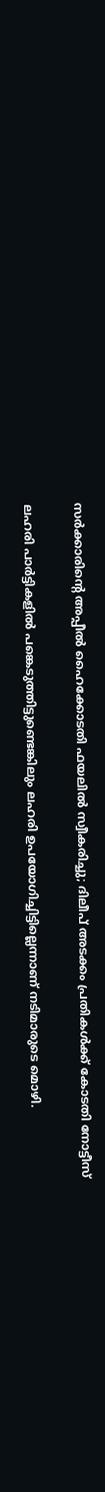സര്‍ക്കാരിന്റെ അപ്പീല്‍ ഹൈക്കോടതി ഫയലില്‍ സ്വീകരിച്ചു; ദിലീപ് അടക്കം പ്രതികൾക്ക് കോടതി നോട്ടീസ്

ലഹരി പാർട്ടികളിൽ പങ്കെടുത്തിട്ടുണ്ടെങ്കിലും ലഹരി ഉപയോഗിച്ചിട്ടില്ലെന്നാണ് നടിമാരുടെ മൊഴി.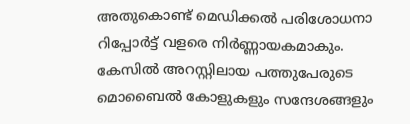അതുകൊണ്ട് മെഡിക്കൽ പരിശോധനാ റിപ്പോർട്ട് വളരെ നിർണ്ണായകമാകും.
കേസിൽ അറസ്റ്റിലായ പത്തുപേരുടെ മൊബൈൽ കോളുകളും സന്ദേശങ്ങളും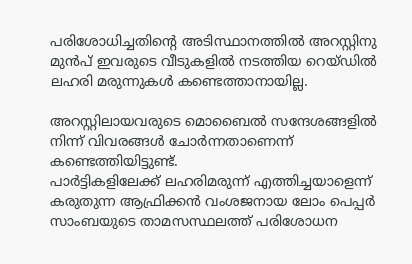പരിശോധിച്ചതിൻ്റെ അടിസ്ഥാനത്തിൽ അറസ്റ്റിനു മുൻപ് ഇവരുടെ വീടുകളിൽ നടത്തിയ റെയ്ഡിൽ ലഹരി മരുന്നുകൾ കണ്ടെത്താനായില്ല.

അറസ്റ്റിലായവരുടെ മൊബൈൽ സന്ദേശങ്ങളിൽ നിന്ന് വിവരങ്ങൾ ചോർന്നതാണെന്ന് കണ്ടെത്തിയിട്ടുണ്ട്.
പാർട്ടികളിലേക്ക് ലഹരിമരുന്ന് എത്തിച്ചയാളെന്ന് കരുതുന്ന ആഫ്രിക്കൻ വംശജനായ ലോം പെപ്പർ സാംബയുടെ താമസസ്ഥലത്ത് പരിശോധന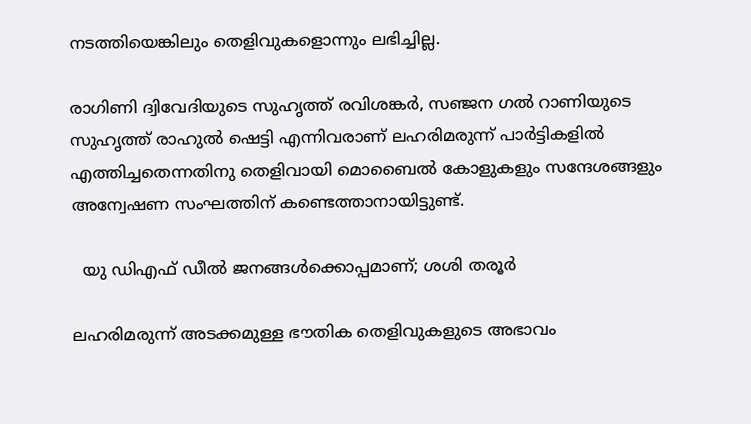നടത്തിയെങ്കിലും തെളിവുകളൊന്നും ലഭിച്ചില്ല.

രാഗിണി ദ്വിവേദിയുടെ സുഹൃത്ത് രവിശങ്കർ, സഞ്ജന ഗൽ റാണിയുടെ സുഹൃത്ത് രാഹുൽ ഷെട്ടി എന്നിവരാണ് ലഹരിമരുന്ന് പാർട്ടികളിൽ എത്തിച്ചതെന്നതിനു തെളിവായി മൊബൈൽ കോളുകളും സന്ദേശങ്ങളും അന്വേഷണ സംഘത്തിന് കണ്ടെത്താനായിട്ടുണ്ട്.

  യു ഡിഎഫ് ഡീൽ ജനങ്ങൾക്കൊപ്പമാണ്; ശശി തരൂർ

ലഹരിമരുന്ന് അടക്കമുള്ള ഭൗതിക തെളിവുകളുടെ അഭാവം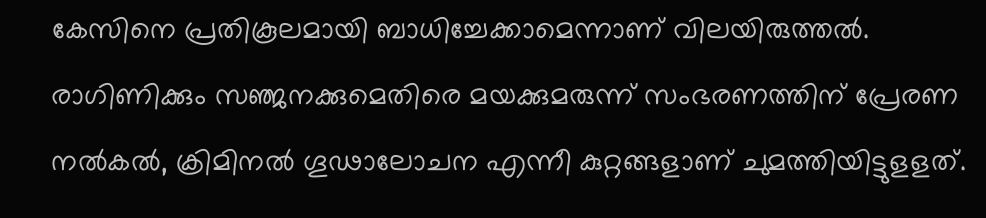കേസിനെ പ്രതികൂലമായി ബാധിച്ചേക്കാമെന്നാണ് വിലയിരുത്തൽ. രാഗിണിക്കും സഞ്ജനക്കുമെതിരെ മയക്കുമരുന്ന് സംഭരണത്തിന് പ്രേരണ നൽകൽ, ക്രിമിനൽ ഗൂഢാലോചന എന്നീ കുറ്റങ്ങളാണ് ചുമത്തിയിട്ടുളളത്.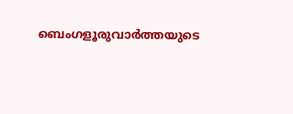ബെംഗളൂരുവാർത്തയുടെ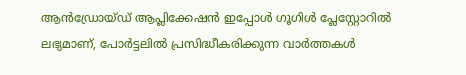ആൻഡ്രോയ്ഡ് ആപ്ലിക്കേഷൻ ഇപ്പോൾ ഗൂഗിൾ പ്ലേസ്റ്റോറിൽ ലഭ്യമാണ്, പോർട്ടലിൽ പ്രസിദ്ധീകരിക്കുന്ന വാർത്തകൾ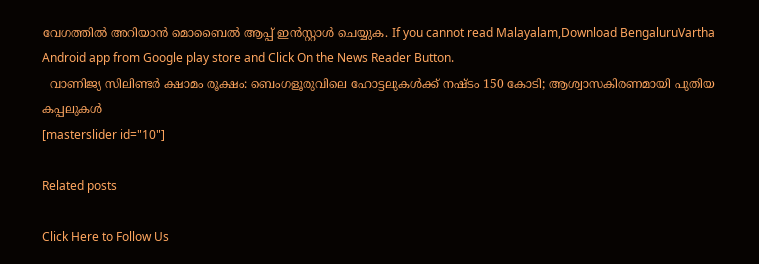വേഗത്തിൽ അറിയാൻ മൊബൈൽ ആപ്പ് ഇൻസ്റ്റാൾ ചെയ്യുക. If you cannot read Malayalam,Download BengaluruVartha Android app from Google play store and Click On the News Reader Button.
  വാണിജ്യ സിലിണ്ടർ ക്ഷാമം രൂക്ഷം: ബെംഗളൂരുവിലെ ഹോട്ടലുകൾക്ക് നഷ്ടം 150 കോടി; ആശ്വാസകിരണമായി പുതിയ കപ്പലുകൾ
[masterslider id="10"]

Related posts

Click Here to Follow Us